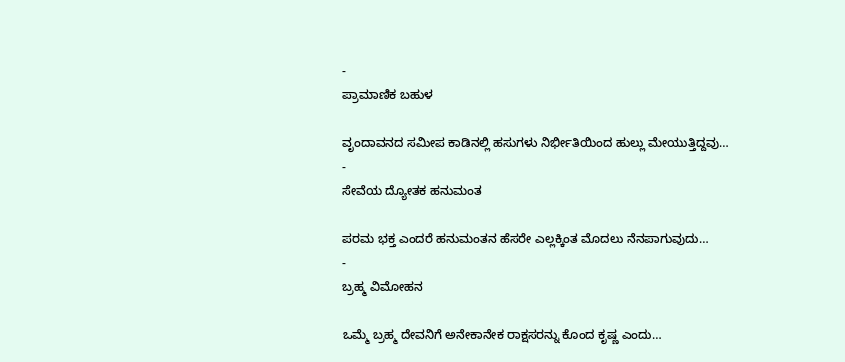-
ಪ್ರಾಮಾಣಿಕ ಬಹುಳ

ವೃಂದಾವನದ ಸಮೀಪ ಕಾಡಿನಲ್ಲಿ ಹಸುಗಳು ನಿರ್ಭೀತಿಯಿಂದ ಹುಲ್ಲು ಮೇಯುತ್ತಿದ್ದವು…
-
ಸೇವೆಯ ದ್ಯೋತಕ ಹನುಮಂತ

ಪರಮ ಭಕ್ತ ಎಂದರೆ ಹನುಮಂತನ ಹೆಸರೇ ಎಲ್ಲಕ್ಕಿಂತ ಮೊದಲು ನೆನಪಾಗುವುದು…
-
ಬ್ರಹ್ಮ ವಿಮೋಹನ

ಒಮ್ಮೆ ಬ್ರಹ್ಮ ದೇವನಿಗೆ ಅನೇಕಾನೇಕ ರಾಕ್ಷಸರನ್ನು ಕೊಂದ ಕೃಷ್ಣ ಎಂದು…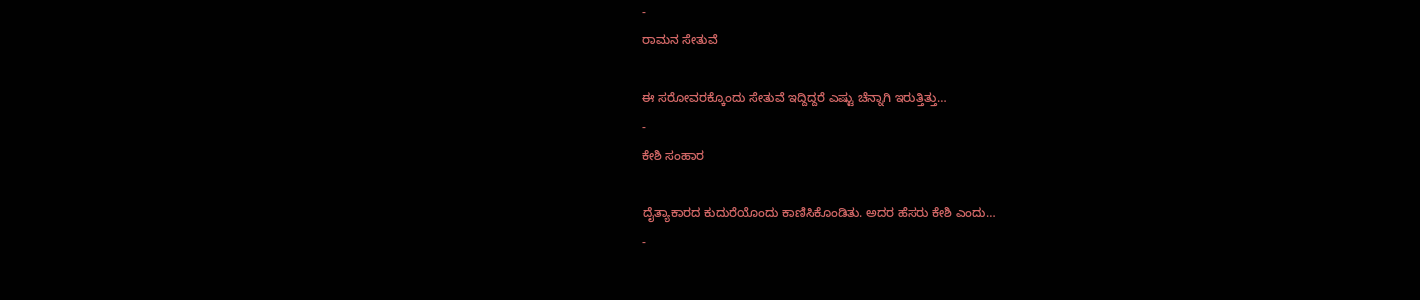-
ರಾಮನ ಸೇತುವೆ

ಈ ಸರೋವರಕ್ಕೊಂದು ಸೇತುವೆ ಇದ್ದಿದ್ದರೆ ಎಷ್ಟು ಚೆನ್ನಾಗಿ ಇರುತ್ತಿತ್ತು…
-
ಕೇಶಿ ಸಂಹಾರ

ದೈತ್ಯಾಕಾರದ ಕುದುರೆಯೊಂದು ಕಾಣಿಸಿಕೊಂಡಿತು. ಅದರ ಹೆಸರು ಕೇಶಿ ಎಂದು…
-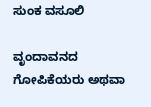ಸುಂಕ ವಸೂಲಿ

ವೃಂದಾವನದ ಗೋಪಿಕೆಯರು ಅಥವಾ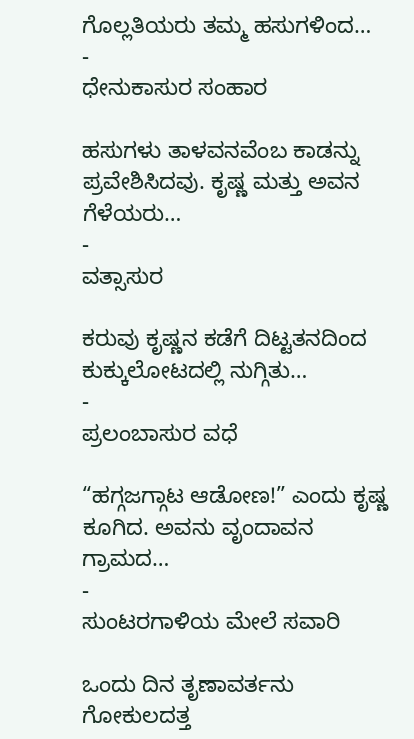ಗೊಲ್ಲತಿಯರು ತಮ್ಮ ಹಸುಗಳಿಂದ…
-
ಧೇನುಕಾಸುರ ಸಂಹಾರ

ಹಸುಗಳು ತಾಳವನವೆಂಬ ಕಾಡನ್ನು ಪ್ರವೇಶಿಸಿದವು. ಕೃಷ್ಣ ಮತ್ತು ಅವನ ಗೆಳೆಯರು…
-
ವತ್ಸಾಸುರ

ಕರುವು ಕೃಷ್ಣನ ಕಡೆಗೆ ದಿಟ್ಟತನದಿಂದ ಕುಕ್ಕುಲೋಟದಲ್ಲಿ ನುಗ್ಗಿತು…
-
ಪ್ರಲಂಬಾಸುರ ವಧೆ

“ಹಗ್ಗಜಗ್ಗಾಟ ಆಡೋಣ!” ಎಂದು ಕೃಷ್ಣ ಕೂಗಿದ. ಅವನು ವೃಂದಾವನ ಗ್ರಾಮದ…
-
ಸುಂಟರಗಾಳಿಯ ಮೇಲೆ ಸವಾರಿ

ಒಂದು ದಿನ ತೃಣಾವರ್ತನು ಗೋಕುಲದತ್ತ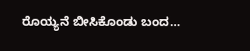ರೊಯ್ಯನೆ ಬೀಸಿಕೊಂಡು ಬಂದ…